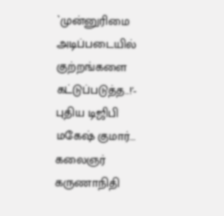`முன்னுரிமை அடிப்படையில் குற்றங்களை கட்டுப்படுத்த..!'- புதிய டிஜிபி மகேஷ் குமார்...
கலைஞர் கருணாநிதி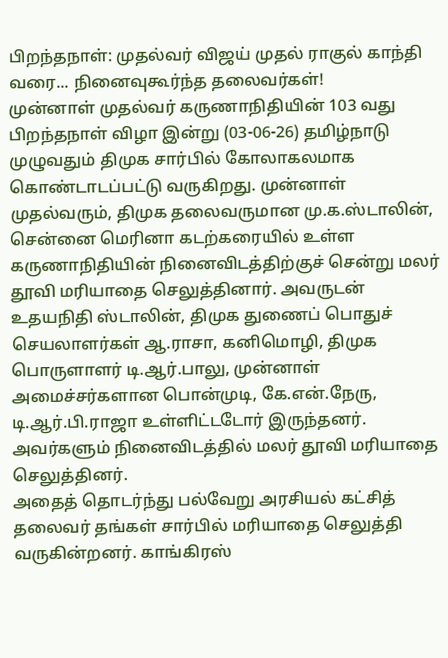பிறந்தநாள்: முதல்வர் விஜய் முதல் ராகுல் காந்தி வரை... நினைவுகூர்ந்த தலைவர்கள்!
முன்னாள் முதல்வர் கருணாநிதியின் 103 வது பிறந்தநாள் விழா இன்று (03-06-26) தமிழ்நாடு முழுவதும் திமுக சார்பில் கோலாகலமாக கொண்டாடப்பட்டு வருகிறது. முன்னாள் முதல்வரும், திமுக தலைவருமான மு.க.ஸ்டாலின், சென்னை மெரினா கடற்கரையில் உள்ள கருணாநிதியின் நினைவிடத்திற்குச் சென்று மலர் தூவி மரியாதை செலுத்தினார். அவருடன் உதயநிதி ஸ்டாலின், திமுக துணைப் பொதுச் செயலாளர்கள் ஆ.ராசா, கனிமொழி, திமுக பொருளாளர் டி.ஆர்.பாலு, முன்னாள் அமைச்சர்களான பொன்முடி, கே.என்.நேரு, டி.ஆர்.பி.ராஜா உள்ளிட்டடோர் இருந்தனர். அவர்களும் நினைவிடத்தில் மலர் தூவி மரியாதை செலுத்தினர்.
அதைத் தொடர்ந்து பல்வேறு அரசியல் கட்சித் தலைவர் தங்கள் சார்பில் மரியாதை செலுத்தி வருகின்றனர். காங்கிரஸ்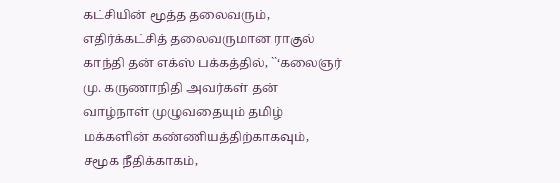கட்சியின் மூத்த தலைவரும், எதிர்க்கட்சித் தலைவருமான ராகுல் காந்தி தன் எக்ஸ் பக்கத்தில், ``‘கலைஞர் மு. கருணாநிதி அவர்கள் தன் வாழ்நாள் முழுவதையும் தமிழ் மக்களின் கண்ணியத்திற்காகவும், சமூக நீதிக்காகம்,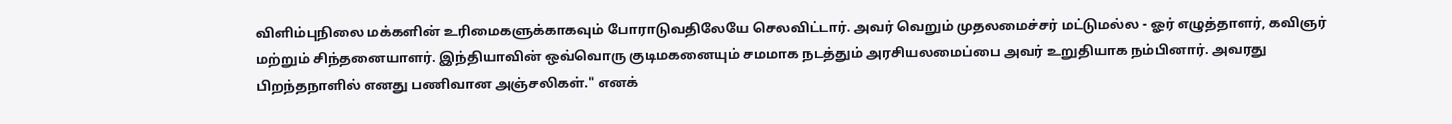விளிம்புநிலை மக்களின் உரிமைகளுக்காகவும் போராடுவதிலேயே செலவிட்டார். அவர் வெறும் முதலமைச்சர் மட்டுமல்ல - ஓர் எழுத்தாளர், கவிஞர் மற்றும் சிந்தனையாளர். இந்தியாவின் ஒவ்வொரு குடிமகனையும் சமமாக நடத்தும் அரசியலமைப்பை அவர் உறுதியாக நம்பினார். அவரது பிறந்தநாளில் எனது பணிவான அஞ்சலிகள்." எனக்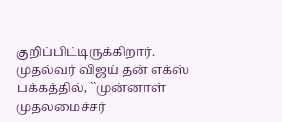குறிப்பிட்டிருக்கிறார்.
முதல்வர் விஜய் தன் எக்ஸ் பக்கத்தில், ``முன்னாள் முதலமைச்சர்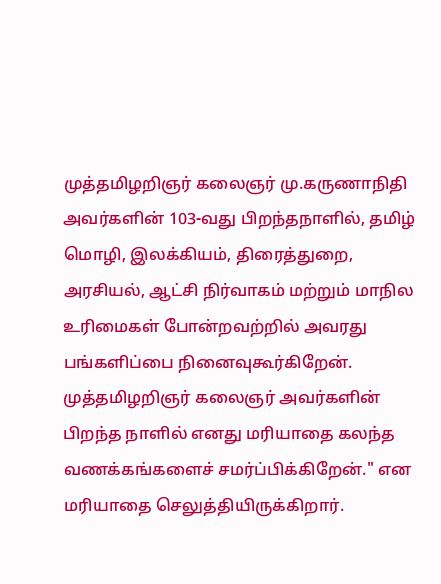முத்தமிழறிஞர் கலைஞர் மு.கருணாநிதி அவர்களின் 103-வது பிறந்தநாளில், தமிழ் மொழி, இலக்கியம், திரைத்துறை, அரசியல், ஆட்சி நிர்வாகம் மற்றும் மாநில உரிமைகள் போன்றவற்றில் அவரது பங்களிப்பை நினைவுகூர்கிறேன். முத்தமிழறிஞர் கலைஞர் அவர்களின் பிறந்த நாளில் எனது மரியாதை கலந்த வணக்கங்களைச் சமர்ப்பிக்கிறேன்." என மரியாதை செலுத்தியிருக்கிறார்.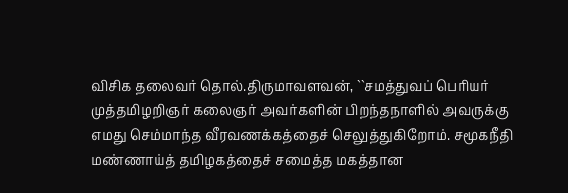விசிக தலைவர் தொல்.திருமாவளவன், ``சமத்துவப் பெரியர் முத்தமிழறிஞர் கலைஞர் அவர்களின் பிறந்தநாளில் அவருக்கு எமது செம்மாந்த வீரவணக்கத்தைச் செலுத்துகிறோம். சமூகநீதி மண்ணாய்த் தமிழகத்தைச் சமைத்த மகத்தான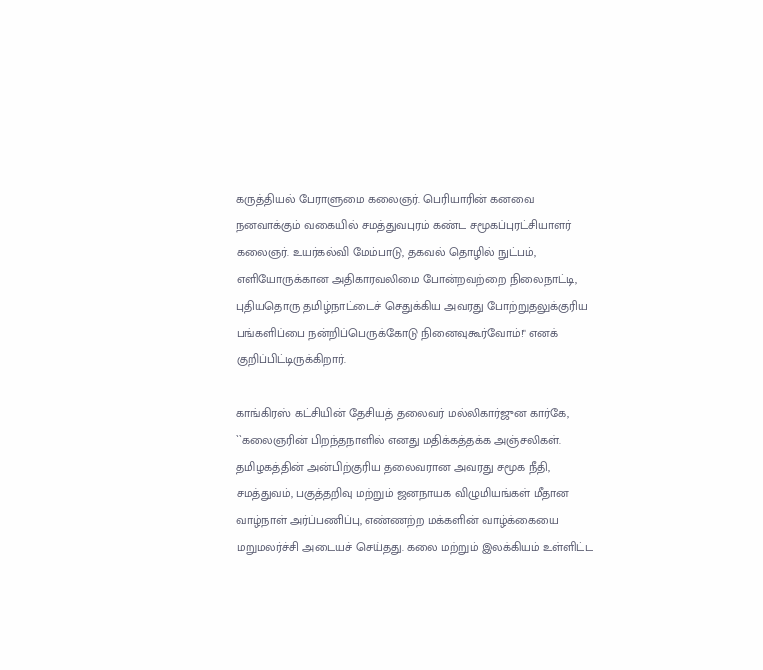கருத்தியல் பேராளுமை கலைஞர். பெரியாரின் கனவை நனவாக்கும் வகையில் சமத்துவபுரம் கண்ட சமூகப்புரட்சியாளர் கலைஞர். உயர்கல்வி மேம்பாடு, தகவல் தொழில் நுட்பம், எளியோருக்கான அதிகாரவலிமை போன்றவற்றை நிலைநாட்டி, புதியதொரு தமிழ்நாட்டைச் செதுக்கிய அவரது போற்றுதலுக்குரிய பங்களிப்பை நன்றிப்பெருக்கோடு நினைவுகூர்வோம்!" எனக் குறிப்பிட்டிருக்கிறார்.

காங்கிரஸ் கட்சியின் தேசியத் தலைவர் மல்லிகார்ஜுன கார்கே, ``கலைஞரின் பிறந்தநாளில் எனது மதிக்கத்தக்க அஞ்சலிகள். தமிழகத்தின் அன்பிற்குரிய தலைவரான அவரது சமூக நீதி, சமத்துவம், பகுத்தறிவு மற்றும் ஜனநாயக விழுமியங்கள் மீதான வாழ்நாள் அர்ப்பணிப்பு, எண்ணற்ற மக்களின் வாழ்க்கையை மறுமலர்ச்சி அடையச் செய்தது. கலை மற்றும் இலக்கியம் உள்ளிட்ட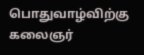பொதுவாழ்விற்கு கலைஞர்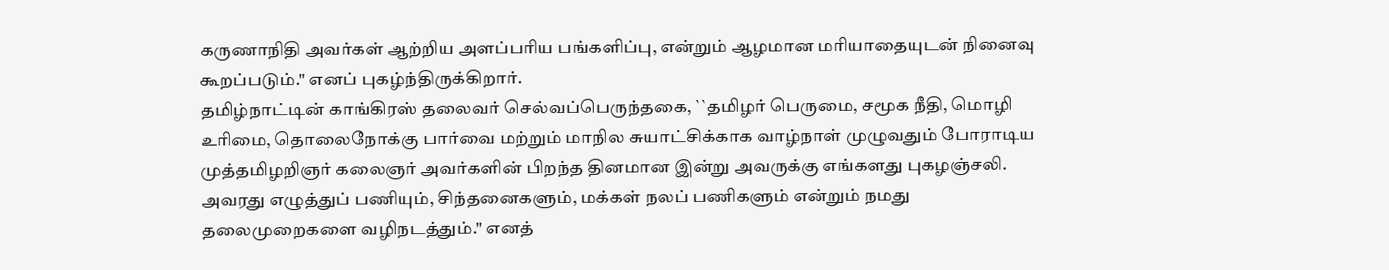கருணாநிதி அவர்கள் ஆற்றிய அளப்பரிய பங்களிப்பு, என்றும் ஆழமான மரியாதையுடன் நினைவு கூறப்படும்." எனப் புகழ்ந்திருக்கிறார்.
தமிழ்நாட்டின் காங்கிரஸ் தலைவர் செல்வப்பெருந்தகை, ``தமிழர் பெருமை, சமூக நீதி, மொழி உரிமை, தொலைநோக்கு பார்வை மற்றும் மாநில சுயாட்சிக்காக வாழ்நாள் முழுவதும் போராடிய முத்தமிழறிஞர் கலைஞர் அவர்களின் பிறந்த தினமான இன்று அவருக்கு எங்களது புகழஞ்சலி. அவரது எழுத்துப் பணியும், சிந்தனைகளும், மக்கள் நலப் பணிகளும் என்றும் நமது தலைமுறைகளை வழிநடத்தும்." எனத்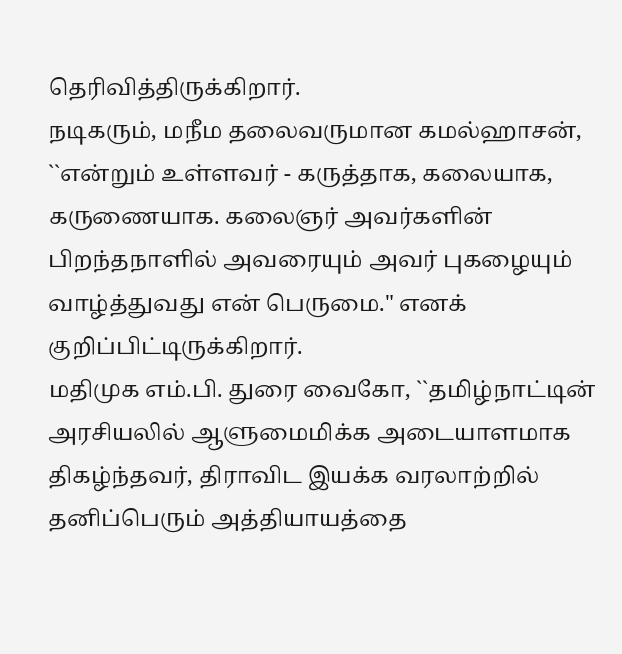தெரிவித்திருக்கிறார்.
நடிகரும், மநீம தலைவருமான கமல்ஹாசன், ``என்றும் உள்ளவர் - கருத்தாக, கலையாக, கருணையாக. கலைஞர் அவர்களின் பிறந்தநாளில் அவரையும் அவர் புகழையும் வாழ்த்துவது என் பெருமை." எனக் குறிப்பிட்டிருக்கிறார்.
மதிமுக எம்.பி. துரை வைகோ, ``தமிழ்நாட்டின் அரசியலில் ஆளுமைமிக்க அடையாளமாக திகழ்ந்தவர், திராவிட இயக்க வரலாற்றில் தனிப்பெரும் அத்தியாயத்தை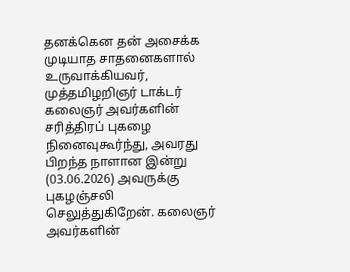தனக்கென தன் அசைக்க முடியாத சாதனைகளால் உருவாக்கியவர், முத்தமிழறிஞர் டாக்டர் கலைஞர் அவர்களின் சரித்திரப் புகழை நினைவுகூர்ந்து, அவரது பிறந்த நாளான இன்று (03.06.2026) அவருக்கு புகழஞ்சலி செலுத்துகிறேன். கலைஞர் அவர்களின்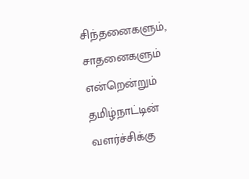சிந்தனைகளும், சாதனைகளும் என்றென்றும் தமிழ்நாட்டின் வளர்ச்சிக்கு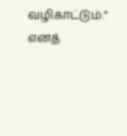வழிகாட்டும்." எனத்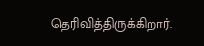தெரிவித்திருக்கிறார்.